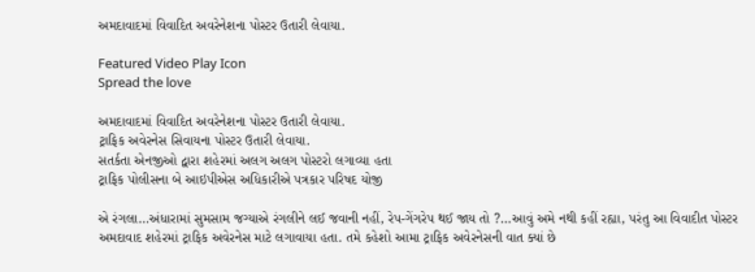અમદાવાદમાં વિવાદિત અવરેનેશના પોસ્ટર ઉતારી લેવાયા.

Featured Video Play Icon
Spread the love

અમદાવાદમાં વિવાદિત અવરેનેશના પોસ્ટર ઉતારી લેવાયા.
ટ્રાફિક અવેરનેસ સિવાયના પોસ્ટર ઉતારી લેવાયા.
સતર્કતા એનજીઓ દ્વારા શહેરમાં અલગ અલગ પોસ્ટરો લગાવ્યા હતા
ટ્રાફિક પોલીસના બે આઇપીએસ અધિકારીએ પત્રકાર પરિષદ યોજી

એ રંગલા…અંધારામાં સુમસામ જગ્યાએ રંગલીને લઈ જવાની નહીં, રેપ-ગેંગરેપ થઈ જાય તો ?…આવું અમે નથી કહીં રહ્યા, પરંતુ આ વિવાદીત પોસ્ટર અમદાવાદ શહેરમાં ટ્રાફિક અવેરનેસ માટે લગાવાયા હતા. તમે કહેશો આમા ટ્રાફિક અવેરનેસની વાત ક્યાં છે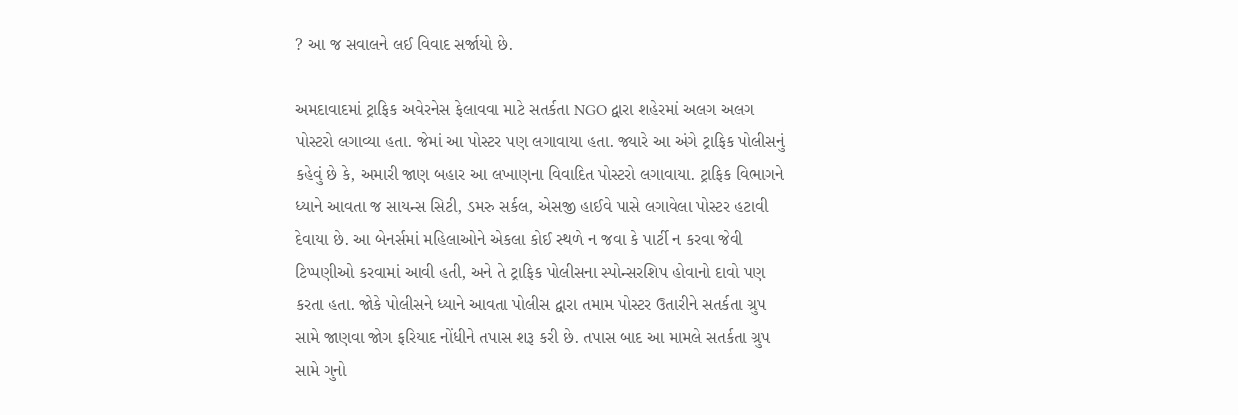? આ જ સવાલને લઈ વિવાદ સર્જાયો છે.

અમદાવાદમાં ટ્રાફિક અવેરનેસ ફેલાવવા માટે સતર્કતા NGO દ્વારા શહેરમાં અલગ અલગ પોસ્ટરો લગાવ્યા હતા. જેમાં આ પોસ્ટર પણ લગાવાયા હતા. જ્યારે આ અંગે ટ્રાફિક પોલીસનું કહેવું છે કે, અમારી જાણ બહાર આ લખાણના વિવાદિત પોસ્ટરો લગાવાયા. ટ્રાફિક વિભાગને ધ્યાને આવતા જ સાયન્સ સિટી, ડમરુ સર્કલ, એસજી હાઈવે પાસે લગાવેલા પોસ્ટર હટાવી દેવાયા છે. આ બેનર્સમાં મહિલાઓને એકલા કોઈ સ્થળે ન જવા કે પાર્ટી ન કરવા જેવી ટિપ્પણીઓ કરવામાં આવી હતી, અને તે ટ્રાફિક પોલીસના સ્પોન્સરશિપ હોવાનો દાવો પણ કરતા હતા. જોકે પોલીસને ધ્યાને આવતા પોલીસ દ્વારા તમામ પોસ્ટર ઉતારીને સતર્કતા ગ્રુપ સામે જાણવા જોગ ફરિયાદ નોંધીને તપાસ શરૂ કરી છે. તપાસ બાદ આ મામલે સતર્કતા ગ્રુપ સામે ગુનો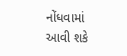નોંધવામાં આવી શકે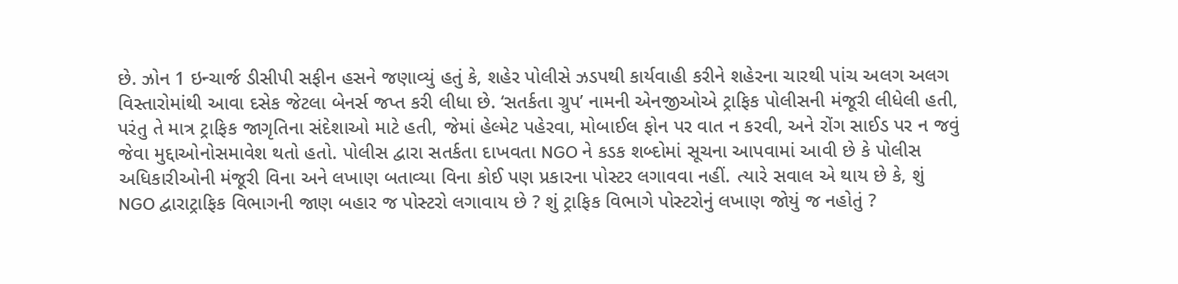છે. ઝોન 1 ઇન્ચાર્જ ડીસીપી સફીન હસને જણાવ્યું હતું કે, શહેર પોલીસે ઝડપથી કાર્યવાહી કરીને શહેરના ચારથી પાંચ અલગ અલગ વિસ્તારોમાંથી આવા દસેક જેટલા બેનર્સ જપ્ત કરી લીધા છે. ‘સતર્કતા ગ્રુપ’ નામની એનજીઓએ ટ્રાફિક પોલીસની મંજૂરી લીધેલી હતી, પરંતુ તે માત્ર ટ્રાફિક જાગૃતિના સંદેશાઓ માટે હતી, જેમાં હેલ્મેટ પહેરવા, મોબાઈલ ફોન પર વાત ન કરવી, અને રોંગ સાઈડ પર ન જવું જેવા મુદ્દાઓનોસમાવેશ થતો હતો. પોલીસ દ્વારા સતર્કતા દાખવતા NGO ને કડક શબ્દોમાં સૂચના આપવામાં આવી છે કે પોલીસ અધિકારીઓની મંજૂરી વિના અને લખાણ બતાવ્યા વિના કોઈ પણ પ્રકારના પોસ્ટર લગાવવા નહીં. ત્યારે સવાલ એ થાય છે કે, શું NGO દ્વારાટ્રાફિક વિભાગની જાણ બહાર જ પોસ્ટરો લગાવાય છે ? શું ટ્રાફિક વિભાગે પોસ્ટરોનું લખાણ જોયું જ નહોતું ?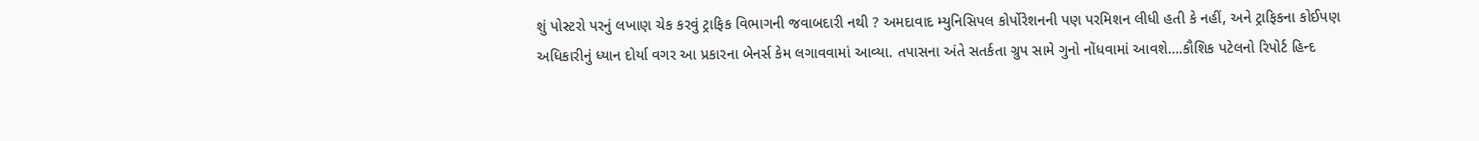શું પોસ્ટરો પરનું લખાણ ચેક કરવું ટ્રાફિક વિભાગની જવાબદારી નથી ? અમદાવાદ મ્યુનિસિપલ કોર્પોરેશનની પણ પરમિશન લીધી હતી કે નહીં, અને ટ્રાફિકના કોઈપણ અધિકારીનું ધ્યાન દોર્યા વગર આ પ્રકારના બેનર્સ કેમ લગાવવામાં આવ્યા. તપાસના અંતે સતર્કતા ગ્રુપ સામે ગુનો નોંધવામાં આવશે….કૌશિક પટેલનો રિપોર્ટ હિન્દ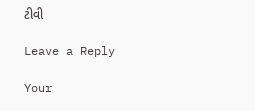ટીવી

Leave a Reply

Your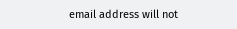email address will not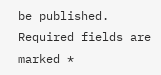be published. Required fields are marked *